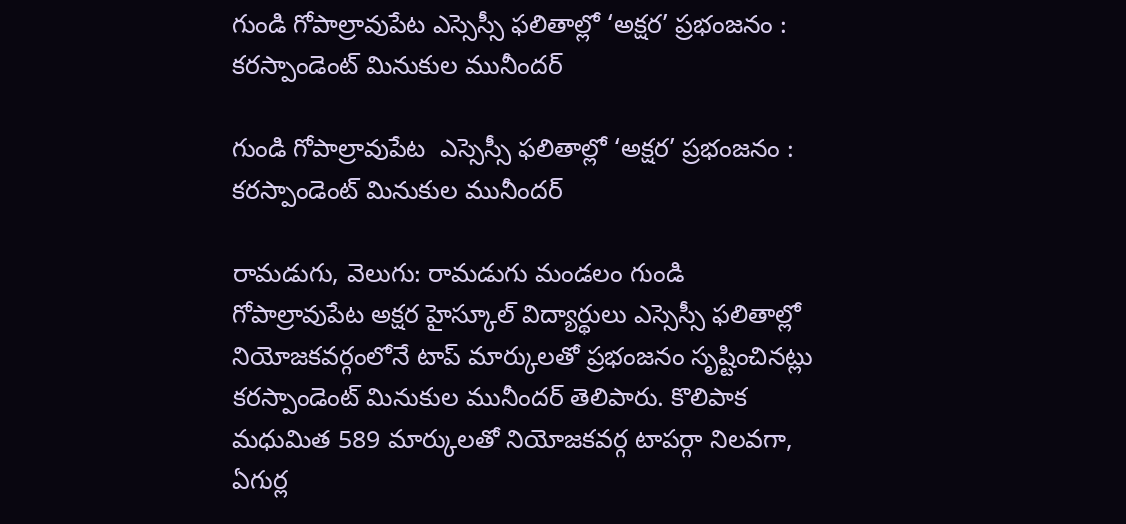గుండి గోపాల్రావుపేట ఎస్సెస్సీ ఫలితాల్లో ‘అక్షర’ ప్రభంజనం : కరస్పాండెంట్ మినుకుల మునీందర్

గుండి గోపాల్రావుపేట  ఎస్సెస్సీ ఫలితాల్లో ‘అక్షర’ ప్రభంజనం : కరస్పాండెంట్ మినుకుల మునీందర్

రామడుగు, వెలుగు: రామడుగు మండలం గుండి గోపాల్రావుపేట అక్షర హైస్కూల్ విద్యార్థులు ఎస్సెస్సీ ఫలితాల్లో నియోజకవర్గంలోనే టాప్ మార్కులతో ప్రభంజనం సృష్టించినట్లు కరస్పాండెంట్ మినుకుల మునీందర్ తెలిపారు. కొలిపాక మధుమిత 589 మార్కులతో నియోజకవర్గ టాపర్గా నిలవగా, ఏగుర్ల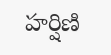హర్షిణి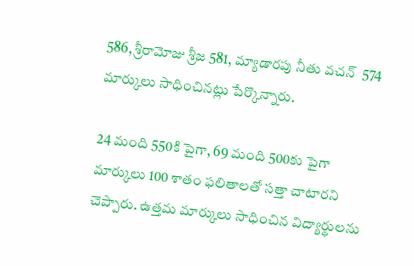586, శ్రీరామోజు శ్రీజ 581, మ్యాడారపు నీతు వచన్  574 మార్కులు సాధించినట్లు పేర్కొన్నారు.

24 మంది 550కి పైగా, 69 మంది 500కు పైగా మార్కులు 100 శాతం ఫలితాలతో సత్తా చాటారని చెప్పారు. ఉత్తమ మార్కులు సాధించిన విద్యార్థులను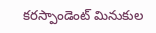కరస్పాండెంట్ మినుకుల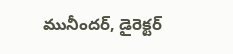మునీందర్, డైరెక్టర్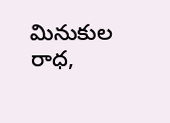మినుకుల రాధ,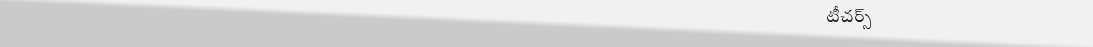టీచర్స్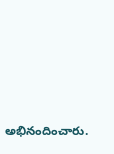అభినందించారు.